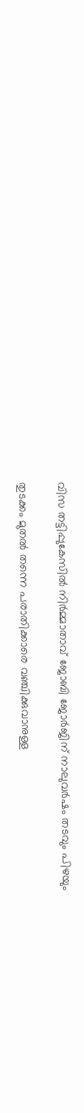വിസ തട്ടിപ്പുകേസിൽ നിർമ്മാതാവ് ജോബി ജോർജിന് നാലുവർഷം തടവും പിഴയും

തുടക്കം മുതൽ തന്നെ പരാതിക്കാരെ വഞ്ചിക്കുവാനുള്ള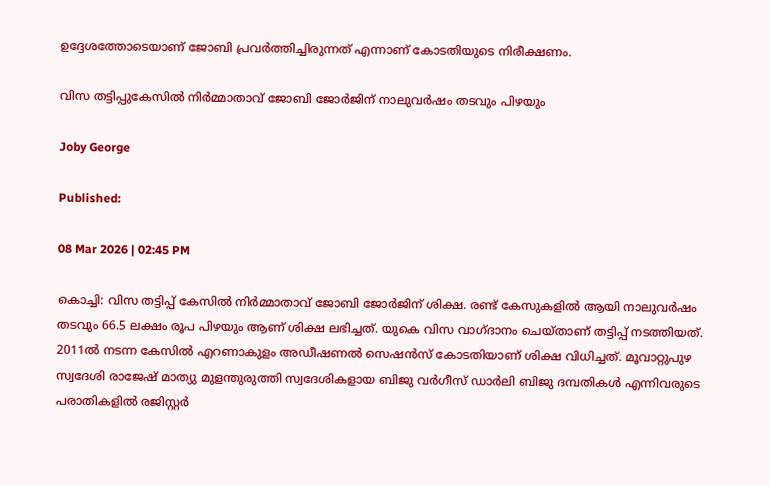ഉദ്ദേശത്തോടെയാണ് ജോബി പ്രവർത്തിച്ചിരുന്നത് എന്നാണ് കോടതിയുടെ നിരീക്ഷണം.

വിസ തട്ടിപ്പുകേസിൽ നിർമ്മാതാവ് ജോബി ജോർജിന് നാലുവർഷം തടവും പിഴയും

Joby George

Published:

08 Mar 2026 | 02:45 PM

കൊച്ചി: വിസ തട്ടിപ്പ് കേസിൽ നിർമ്മാതാവ് ജോബി ജോർജിന് ശിക്ഷ. രണ്ട് കേസുകളിൽ ആയി നാലുവർഷം തടവും 66.5 ലക്ഷം രൂപ പിഴയും ആണ് ശിക്ഷ ലഭിച്ചത്. യുകെ വിസ വാഗ്ദാനം ചെയ്താണ് തട്ടിപ്പ് നടത്തിയത്. 2011ൽ നടന്ന കേസിൽ എറണാകുളം അഡീഷണൽ സെഷൻസ് കോടതിയാണ് ശിക്ഷ വിധിച്ചത്. മൂവാറ്റുപുഴ സ്വദേശി രാജേഷ് മാത്യു മുളന്തുരുത്തി സ്വദേശികളായ ബിജു വർഗീസ് ഡാർലി ബിജു ദമ്പതികൾ എന്നിവരുടെ പരാതികളിൽ രജിസ്റ്റർ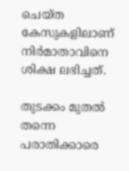ചെയ്ത കേസുകളിലാണ് നിർമാതാവിനെ ശിക്ഷ ലഭിച്ചത്.

തുടക്കം മുതൽ തന്നെ പരാതിക്കാരെ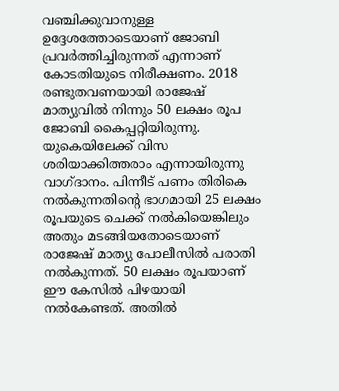വഞ്ചിക്കുവാനുള്ള ഉദ്ദേശത്തോടെയാണ് ജോബി പ്രവർത്തിച്ചിരുന്നത് എന്നാണ് കോടതിയുടെ നിരീക്ഷണം. 2018 രണ്ടുതവണയായി രാജേഷ് മാത്യുവിൽ നിന്നും 50 ലക്ഷം രൂപ ജോബി കൈപ്പറ്റിയിരുന്നു. യുകെയിലേക്ക് വിസ ശരിയാക്കിത്തരാം എന്നായിരുന്നു വാഗ്ദാനം. പിന്നീട് പണം തിരികെ നൽകുന്നതിന്റെ ഭാഗമായി 25 ലക്ഷം രൂപയുടെ ചെക്ക് നൽകിയെങ്കിലും അതും മടങ്ങിയതോടെയാണ് രാജേഷ് മാത്യു പോലീസിൽ പരാതി നൽകുന്നത്. 50 ലക്ഷം രൂപയാണ് ഈ കേസിൽ പിഴയായി നൽകേണ്ടത്. അതിൽ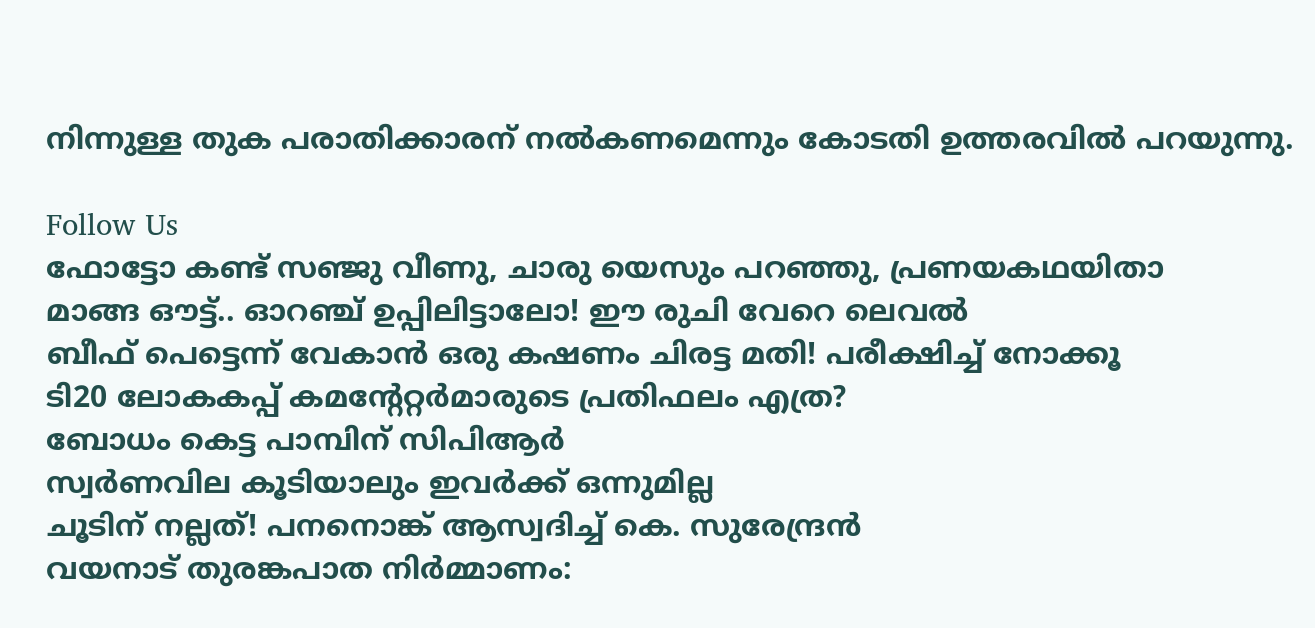നിന്നുള്ള തുക പരാതിക്കാരന് നൽകണമെന്നും കോടതി ഉത്തരവിൽ പറയുന്നു.

Follow Us
ഫോട്ടോ കണ്ട് സഞ്ജു വീണു, ചാരു യെസും പറഞ്ഞു, പ്രണയകഥയിതാ
മാങ്ങ ഔട്ട്.. ഓറഞ്ച് ഉപ്പിലിട്ടാലോ! ഈ രുചി വേറെ ലെവൽ
ബീഫ് പെട്ടെന്ന് വേകാൻ ഒരു കഷണം ചിരട്ട മതി! പരീക്ഷിച്ച് നോക്കൂ
ടി20 ലോകകപ്പ് കമന്റേറ്റർമാരുടെ പ്രതിഫലം എത്ര?
ബോധം കെട്ട പാമ്പിന് സിപിആർ
സ്വർണവില കൂടിയാലും ഇവർക്ക് ഒന്നുമില്ല
ചൂടിന് നല്ലത്! പനനൊങ്ക് ആസ്വദിച്ച് കെ. സുരേന്ദ്രന്‍
വയനാട് തുരങ്കപാത നിർമ്മാണം: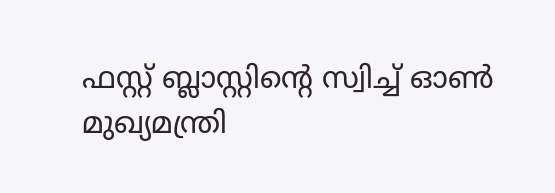ഫസ്റ്റ് ബ്ലാസ്റ്റിന്റെ സ്വിച്ച് ഓണ്‍ മുഖ്യമന്ത്രി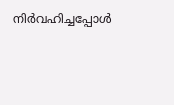നിര്‍വഹിച്ചപ്പോള്‍